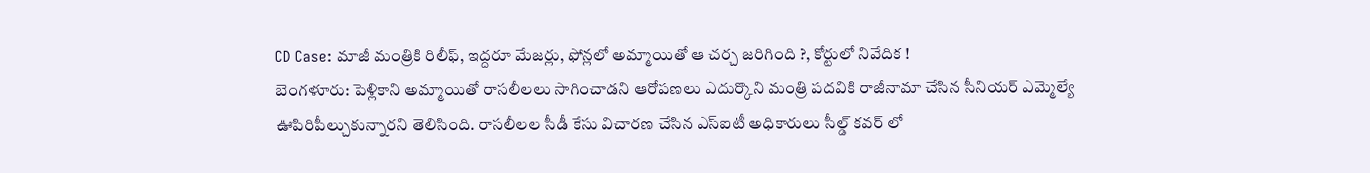CD Case: మాజీ మంత్రికి రిలీఫ్, ఇద్దరూ మేజర్లు, ఫోన్లలో అమ్మాయితో ఆ చర్చ జరిగింది ?, కోర్టులో నివేదిక !
బెంగళూరు: పెళ్లికాని అమ్మాయితో రాసలీలలు సాగించాడని ఆరోపణలు ఎదుర్కొని మంత్రి పదవికి రాజీనామా చేసిన సీనియర్ ఎమ్మెల్యే ఊపిరిపీల్చుకున్నారని తెలిసింది. రాసలీలల సీడీ కేసు విచారణ చేసిన ఎస్ఐటీ అధికారులు సీల్డ్ కవర్ లో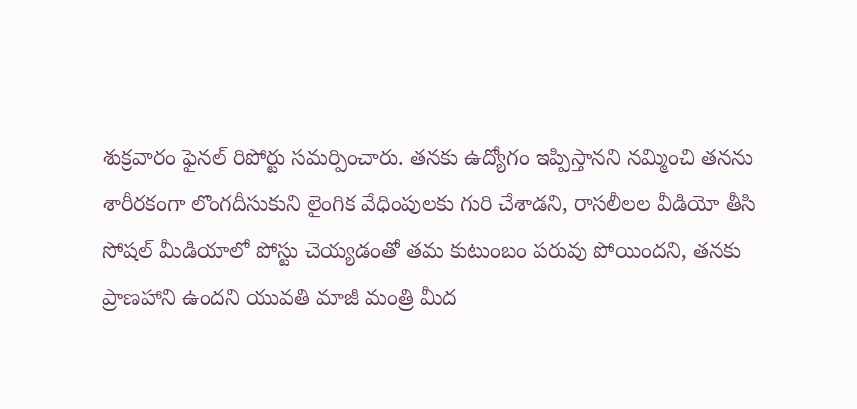శుక్రవారం ఫైనల్ రిపోర్టు సమర్పించారు. తనకు ఉద్యోగం ఇప్పిస్తానని నమ్మించి తనను శారీరకంగా లొంగదీసుకుని లైంగిక వేధింపులకు గురి చేశాడని, రాసలీలల వీడియో తీసి సోషల్ మీడియాలో పోస్టు చెయ్యడంతో తమ కుటుంబం పరువు పోయిందని, తనకు ప్రాణహాని ఉందని యువతి మాజీ మంత్రి మీద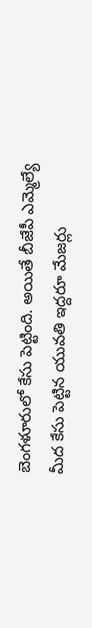బెంగళూరులో కేసు పెట్టింది. అయితే బీజేపీ ఎమ్మెల్యే మీద కేసు పెట్టిన యువతి ఇద్దరూ మేజర్లు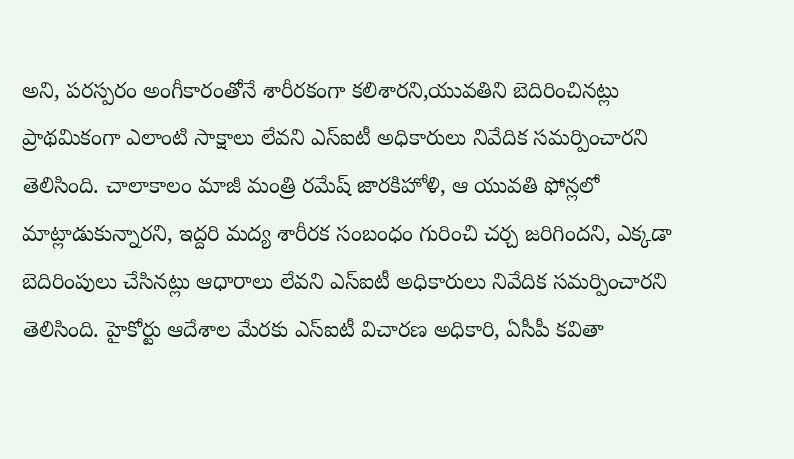అని, పరస్పరం అంగీకారంతోనే శారీరకంగా కలిశారని,యువతిని బెదిరించినట్లు ప్రాథమికంగా ఎలాంటి సాక్షాలు లేవని ఎస్ఐటీ అధికారులు నివేదిక సమర్పించారని తెలిసింది. చాలాకాలం మాజీ మంత్రి రమేష్ జారకిహోళి, ఆ యువతి ఫోన్లలో మాట్లాడుకున్నారని, ఇద్దరి మద్య శారీరక సంబంధం గురించి చర్చ జరిగిందని, ఎక్కడా బెదిరింపులు చేసినట్లు ఆధారాలు లేవని ఎస్ఐటీ అధికారులు నివేదిక సమర్పించారని తెలిసింది. హైకోర్టు ఆదేశాల మేరకు ఎస్ఐటీ విచారణ అధికారి, ఏసీపీ కవితా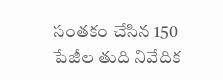సంతకం చేసిన 150 పేజీల తుది నివేదిక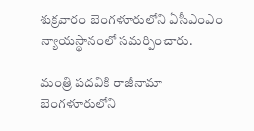శుక్రవారం బెంగళూరులోని ఏసీఎంఎం న్యాయస్థానంలో సమర్పించారు.

మంత్రి పదవికి రాజీనామా
బెంగళూరులోని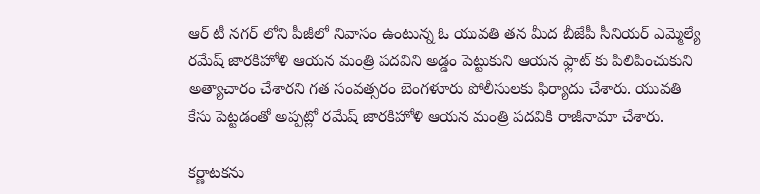ఆర్ టీ నగర్ లోని పీజీలో నివాసం ఉంటున్న ఓ యువతి తన మీద బీజేపీ సీనియర్ ఎమ్మెల్యే రమేష్ జారకిహోళి ఆయన మంత్రి పదవిని అడ్డం పెట్టుకుని ఆయన ఫ్లాట్ కు పిలిపించుకుని అత్యాచారం చేశారని గత సంవత్సరం బెంగళూరు పోలీసులకు ఫిర్యాదు చేశారు. యువతి కేసు పెట్టడంతో అప్పట్లో రమేష్ జారకిహోళి ఆయన మంత్రి పదవికి రాజీనామా చేశారు.

కర్ణాటకను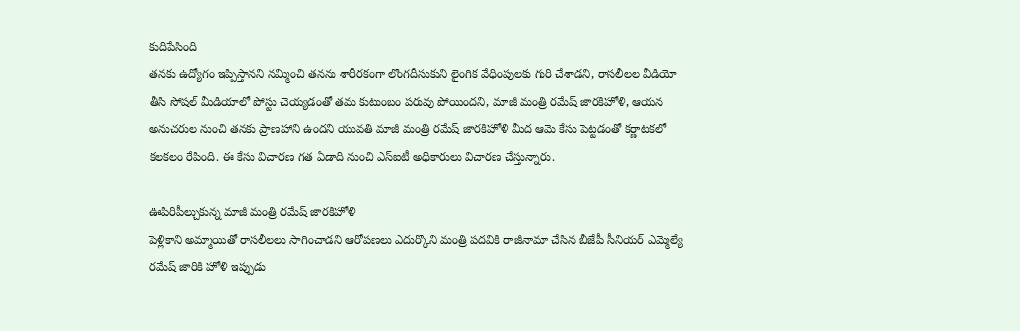కుదిపేసింది
తనకు ఉద్యోగం ఇప్పిస్తానని నమ్మించి తనను శారీరకంగా లొంగదీసుకుని లైంగిక వేధింపులకు గురి చేశాడని, రాసలీలల వీడియో తీసి సోషల్ మీడియాలో పోస్టు చెయ్యడంతో తమ కుటుంబం పరువు పోయిందని, మాజీ మంత్రి రమేష్ జారకిహోళి, ఆయన అనుచరుల నుంచి తనకు ప్రాణహాని ఉందని యువతి మాజీ మంత్రి రమేష్ జారకిహోళి మీద ఆమె కేసు పెట్టడంతో కర్ణాటకలో కలకలం రేపింది. ఈ కేసు విచారణ గత ఏడాది నుంచి ఎస్ఐటీ అధికారులు విచారణ చేస్తున్నారు.

ఊపిరిపీల్చుకున్న మాజీ మంత్రి రమేష్ జారకిహోళి
పెళ్లికాని అమ్మాయితో రాసలీలలు సాగించాడని ఆరోపణలు ఎదుర్కొని మంత్రి పదవికి రాజీనామా చేసిన బీజేపీ సీనియర్ ఎమ్మెల్యే రమేష్ జారికి హోళి ఇప్పుడు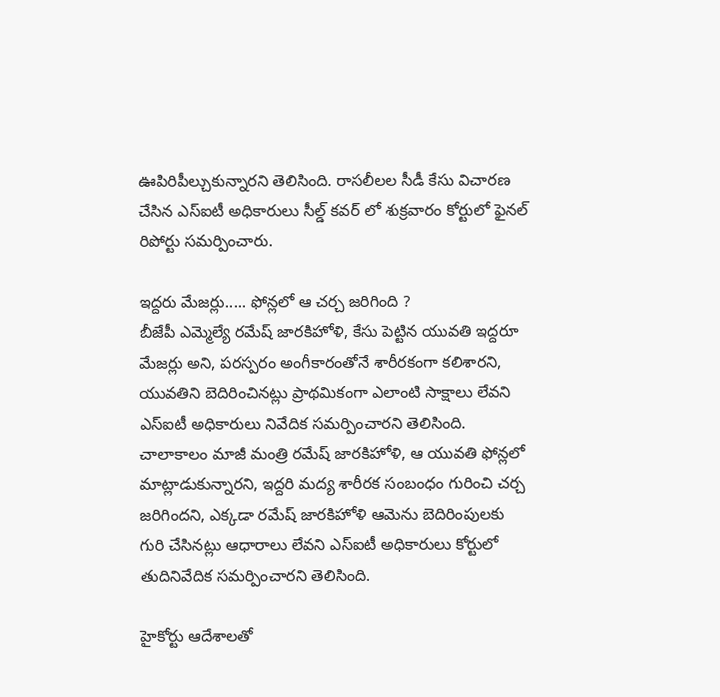ఊపిరిపీల్చుకున్నారని తెలిసింది. రాసలీలల సీడీ కేసు విచారణ చేసిన ఎస్ఐటీ అధికారులు సీల్డ్ కవర్ లో శుక్రవారం కోర్టులో ఫైనల్ రిపోర్టు సమర్పించారు.

ఇద్దరు మేజర్లు..... ఫోన్లలో ఆ చర్చ జరిగింది ?
బీజేపీ ఎమ్మెల్యే రమేష్ జారకిహోళి, కేసు పెట్టిన యువతి ఇద్దరూ మేజర్లు అని, పరస్పరం అంగీకారంతోనే శారీరకంగా కలిశారని, యువతిని బెదిరించినట్లు ప్రాథమికంగా ఎలాంటి సాక్షాలు లేవని ఎస్ఐటీ అధికారులు నివేదిక సమర్పించారని తెలిసింది. చాలాకాలం మాజీ మంత్రి రమేష్ జారకిహోళి, ఆ యువతి ఫోన్లలో మాట్లాడుకున్నారని, ఇద్దరి మద్య శారీరక సంబంధం గురించి చర్చ జరిగిందని, ఎక్కడా రమేష్ జారకిహోళి ఆమెను బెదిరింపులకు గురి చేసినట్లు ఆధారాలు లేవని ఎస్ఐటీ అధికారులు కోర్టులో తుదినివేదిక సమర్పించారని తెలిసింది.

హైకోర్టు ఆదేశాలతో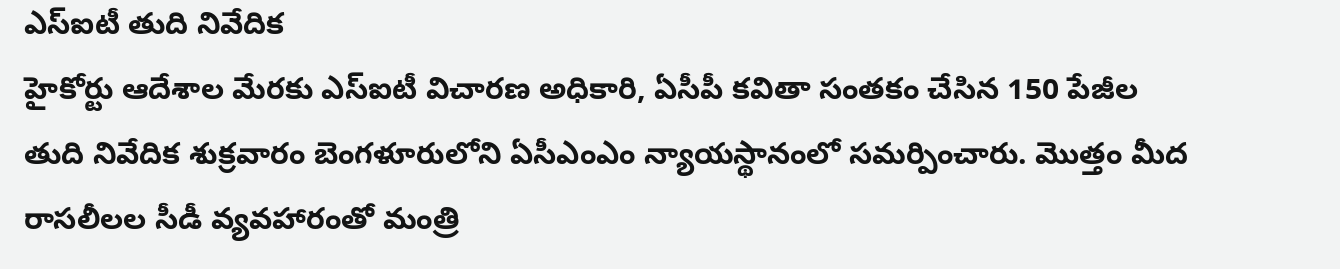ఎస్ఐటీ తుది నివేదిక
హైకోర్టు ఆదేశాల మేరకు ఎస్ఐటీ విచారణ అధికారి, ఏసీపీ కవితా సంతకం చేసిన 150 పేజీల తుది నివేదిక శుక్రవారం బెంగళూరులోని ఏసీఎంఎం న్యాయస్థానంలో సమర్పించారు. మొత్తం మీద రాసలీలల సీడీ వ్యవహారంతో మంత్రి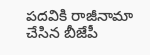పదవికి రాజీనామా చేసిన బీజేపీ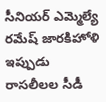సీనియర్ ఎమ్మెల్యే రమేష్ జారకిహోళి ఇప్పుడు రాసలీలల సీడీ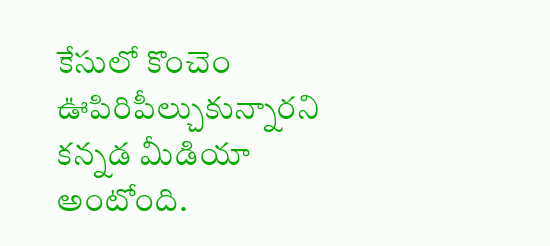కేసులో కొంచెం ఊపిరిపీల్చుకున్నారని కన్నడ మీడియా అంటోంది.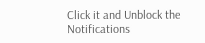Click it and Unblock the Notifications